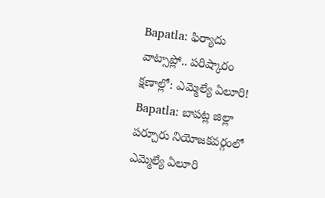Bapatla: ఫిర్యాదు వాట్సాప్లో.. పరిష్కారం క్షణాల్లో: ఎమ్మెల్యే ఏలూరి!
Bapatla: బాపట్ల జిల్లా పర్చూరు నియోజకవర్గంలో ఎమ్మెల్యే ఏలూరి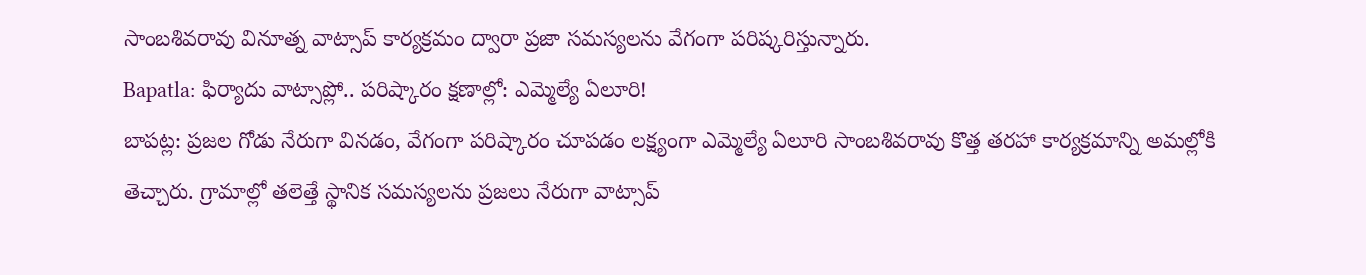సాంబశివరావు వినూత్న వాట్సాప్ కార్యక్రమం ద్వారా ప్రజా సమస్యలను వేగంగా పరిష్కరిస్తున్నారు.
Bapatla: ఫిర్యాదు వాట్సాప్లో.. పరిష్కారం క్షణాల్లో: ఎమ్మెల్యే ఏలూరి!
బాపట్ల: ప్రజల గోడు నేరుగా వినడం, వేగంగా పరిష్కారం చూపడం లక్ష్యంగా ఎమ్మెల్యే ఏలూరి సాంబశివరావు కొత్త తరహా కార్యక్రమాన్ని అమల్లోకి తెచ్చారు. గ్రామాల్లో తలెత్తే స్థానిక సమస్యలను ప్రజలు నేరుగా వాట్సాప్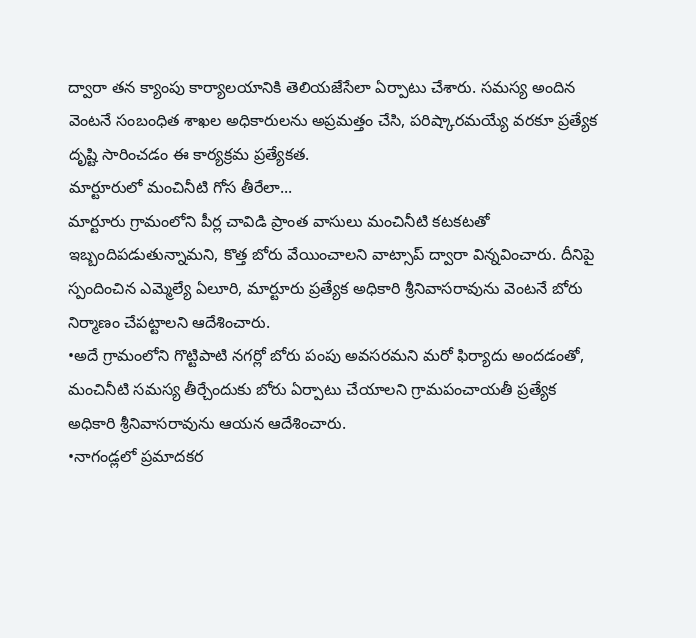ద్వారా తన క్యాంపు కార్యాలయానికి తెలియజేసేలా ఏర్పాటు చేశారు. సమస్య అందిన వెంటనే సంబంధిత శాఖల అధికారులను అప్రమత్తం చేసి, పరిష్కారమయ్యే వరకూ ప్రత్యేక దృష్టి సారించడం ఈ కార్యక్రమ ప్రత్యేకత.
మార్టూరులో మంచినీటి గోస తీరేలా...
మార్టూరు గ్రామంలోని పీర్ల చావిడి ప్రాంత వాసులు మంచినీటి కటకటతో ఇబ్బందిపడుతున్నామని, కొత్త బోరు వేయించాలని వాట్సాప్ ద్వారా విన్నవించారు. దీనిపై స్పందించిన ఎమ్మెల్యే ఏలూరి, మార్టూరు ప్రత్యేక అధికారి శ్రీనివాసరావును వెంటనే బోరు నిర్మాణం చేపట్టాలని ఆదేశించారు.
•అదే గ్రామంలోని గొట్టిపాటి నగర్లో బోరు పంపు అవసరమని మరో ఫిర్యాదు అందడంతో, మంచినీటి సమస్య తీర్చేందుకు బోరు ఏర్పాటు చేయాలని గ్రామపంచాయతీ ప్రత్యేక అధికారి శ్రీనివాసరావును ఆయన ఆదేశించారు.
•నాగండ్లలో ప్రమాదకర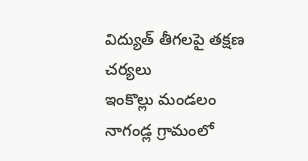విద్యుత్ తీగలపై తక్షణ చర్యలు
ఇంకొల్లు మండలం నాగండ్ల గ్రామంలో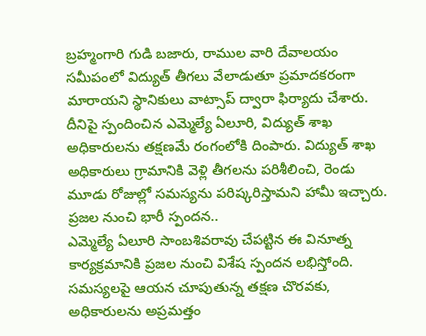బ్రహ్మంగారి గుడి బజారు, రాముల వారి దేవాలయం సమీపంలో విద్యుత్ తీగలు వేలాడుతూ ప్రమాదకరంగా మారాయని స్థానికులు వాట్సాప్ ద్వారా ఫిర్యాదు చేశారు. దీనిపై స్పందించిన ఎమ్మెల్యే ఏలూరి, విద్యుత్ శాఖ అధికారులను తక్షణమే రంగంలోకి దింపారు. విద్యుత్ శాఖ అధికారులు గ్రామానికి వెళ్లి తీగలను పరిశీలించి, రెండు మూడు రోజుల్లో సమస్యను పరిష్కరిస్తామని హామీ ఇచ్చారు.
ప్రజల నుంచి భారీ స్పందన..
ఎమ్మెల్యే ఏలూరి సాంబశివరావు చేపట్టిన ఈ వినూత్న కార్యక్రమానికి ప్రజల నుంచి విశేష స్పందన లభిస్తోంది. సమస్యలపై ఆయన చూపుతున్న తక్షణ చొరవకు, అధికారులను అప్రమత్తం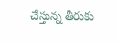చేస్తున్న తీరుకు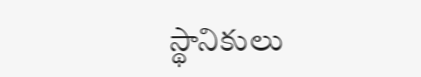స్థానికులు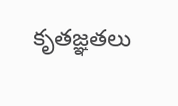కృతజ్ఞతలు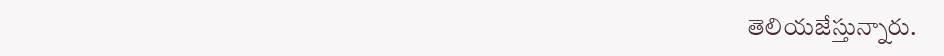తెలియజేస్తున్నారు.